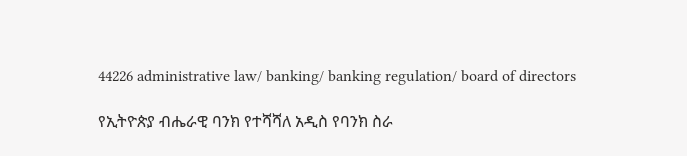44226 administrative law/ banking/ banking regulation/ board of directors

የኢትዮጵያ ብሔራዊ ባንክ የተሻሻለ አዲስ የባንክ ስራ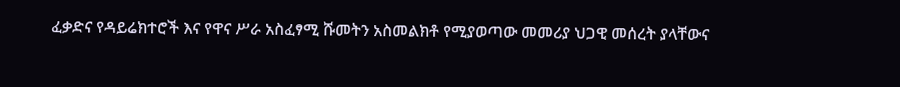ፈቃድና የዳይሬክተሮች እና የዋና ሥራ አስፈፃሚ ሹመትን አስመልክቶ የሚያወጣው መመሪያ ህጋዊ መሰረት ያላቸውና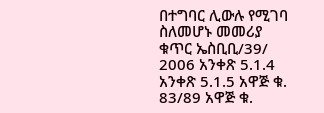በተግባር ሊውሉ የሚገባ ስለመሆኑ መመሪያ ቁጥር ኤስቢቢ/39/ 2006 አንቀጽ 5.1.4 አንቀጽ 5.1.5 አዋጅ ቁ. 83/89 አዋጅ ቁ.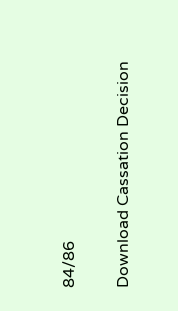84/86

Download Cassation Decision